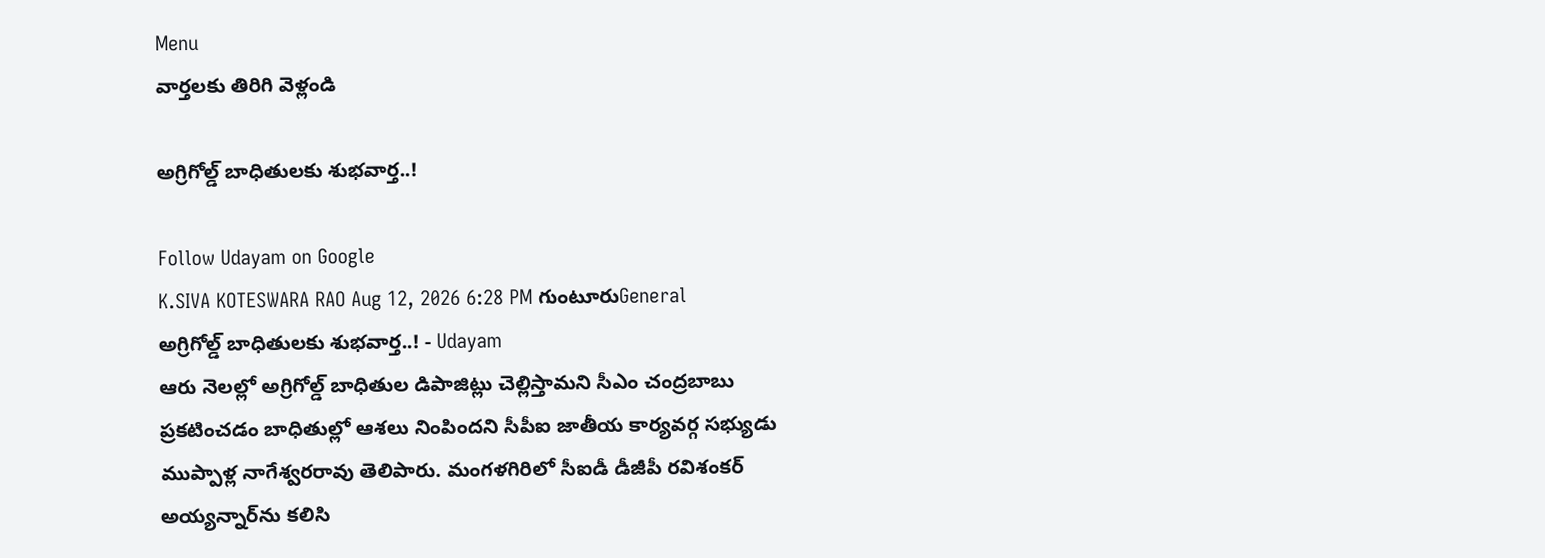Menu
వార్తలకు తిరిగి వెళ్లండి

అగ్రిగోల్డ్ బాధితులకు శుభవార్త..!

Follow Udayam on Google
K.SIVA KOTESWARA RAO Aug 12, 2026 6:28 PM గుంటూరుGeneral
అగ్రిగోల్డ్ బాధితులకు శుభవార్త..! - Udayam
ఆరు నెలల్లో అగ్రిగోల్డ్ బాధితుల డిపాజిట్లు చెల్లిస్తామని సీఎం చంద్రబాబు ప్రకటించడం బాధితుల్లో ఆశలు నింపిందని సీపీఐ జాతీయ కార్యవర్గ సభ్యుడు ముప్పాళ్ల నాగేశ్వరరావు తెలిపారు. మంగళగిరిలో సీఐడీ డీజీపీ రవిశంకర్ అయ్యన్నార్‌ను కలిసి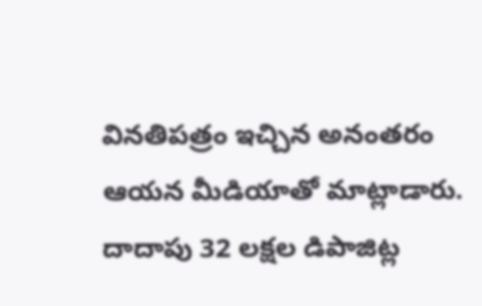వినతిపత్రం ఇచ్చిన అనంతరం ఆయన మీడియాతో మాట్లాడారు. దాదాపు 32 లక్షల డిపాజిట్ల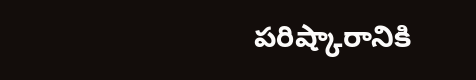పరిష్కారానికి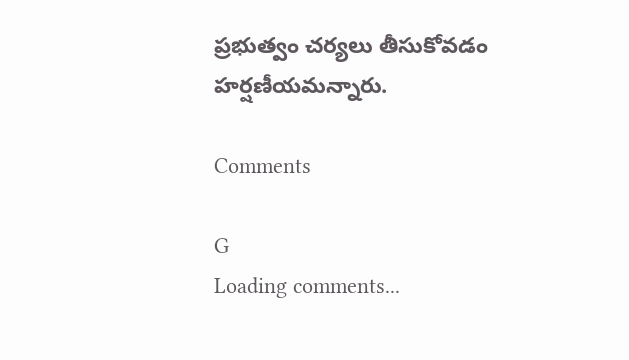ప్రభుత్వం చర్యలు తీసుకోవడం హర్షణీయమన్నారు.

Comments

G
Loading comments...